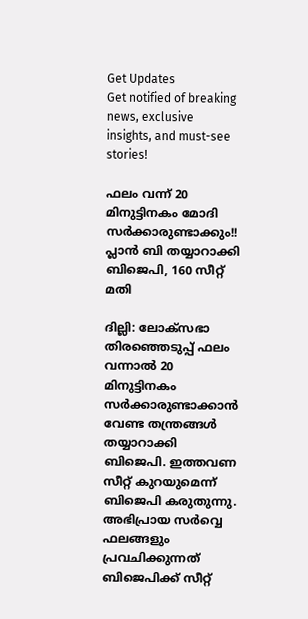Get Updates
Get notified of breaking news, exclusive insights, and must-see stories!

ഫലം വന്ന് 20 മിനുട്ടിനകം മോദി സര്‍ക്കാരുണ്ടാക്കും!! പ്ലാന്‍ ബി തയ്യാറാക്കി ബിജെപി, 160 സീറ്റ് മതി

ദില്ലി: ലോക്‌സഭാ തിരഞ്ഞെടുപ്പ് ഫലം വന്നാല്‍ 20 മിനുട്ടിനകം സര്‍ക്കാരുണ്ടാക്കാന്‍ വേണ്ട തന്ത്രങ്ങള്‍ തയ്യാറാക്കി ബിജെപി. ഇത്തവണ സീറ്റ് കുറയുമെന്ന് ബിജെപി കരുതുന്നു. അഭിപ്രായ സര്‍വ്വെ ഫലങ്ങളും പ്രവചിക്കുന്നത് ബിജെപിക്ക് സീറ്റ്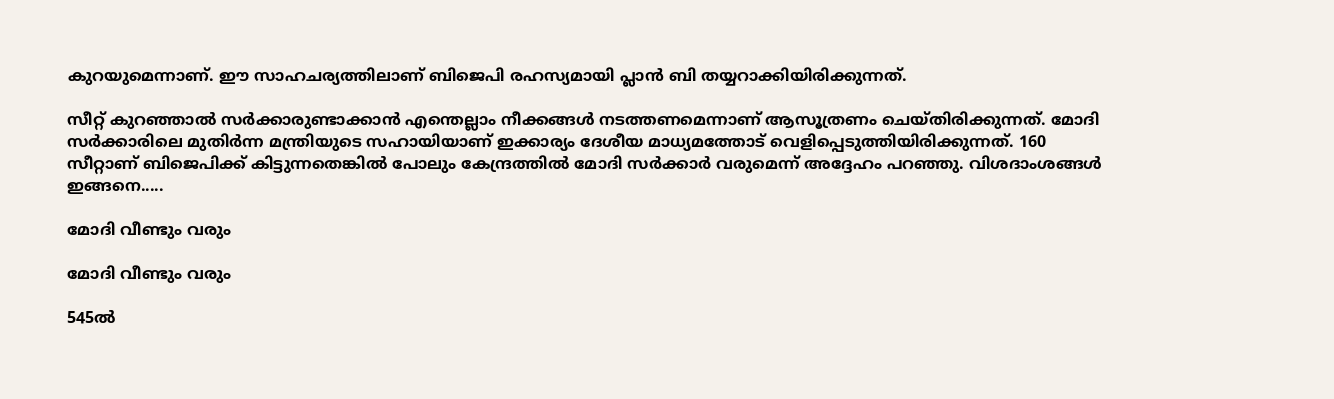കുറയുമെന്നാണ്. ഈ സാഹചര്യത്തിലാണ് ബിജെപി രഹസ്യമായി പ്ലാന്‍ ബി തയ്യറാക്കിയിരിക്കുന്നത്.

സീറ്റ് കുറഞ്ഞാല്‍ സര്‍ക്കാരുണ്ടാക്കാന്‍ എന്തെല്ലാം നീക്കങ്ങള്‍ നടത്തണമെന്നാണ് ആസൂത്രണം ചെയ്തിരിക്കുന്നത്. മോദി സര്‍ക്കാരിലെ മുതിര്‍ന്ന മന്ത്രിയുടെ സഹായിയാണ് ഇക്കാര്യം ദേശീയ മാധ്യമത്തോട് വെളിപ്പെടുത്തിയിരിക്കുന്നത്. 160 സീറ്റാണ് ബിജെപിക്ക് കിട്ടുന്നതെങ്കില്‍ പോലും കേന്ദ്രത്തില്‍ മോദി സര്‍ക്കാര്‍ വരുമെന്ന് അദ്ദേഹം പറഞ്ഞു. വിശദാംശങ്ങള്‍ ഇങ്ങനെ.....

മോദി വീണ്ടും വരും

മോദി വീണ്ടും വരും

545ല്‍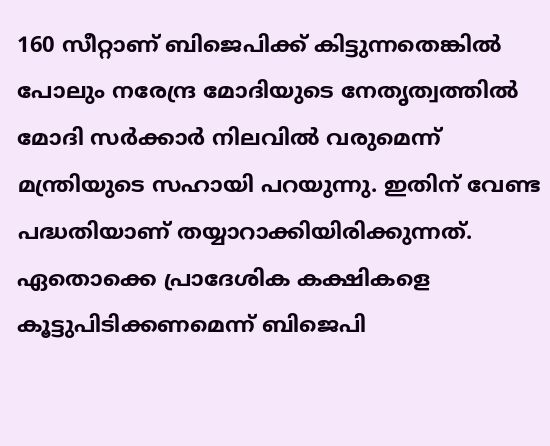160 സീറ്റാണ് ബിജെപിക്ക് കിട്ടുന്നതെങ്കില്‍ പോലും നരേന്ദ്ര മോദിയുടെ നേതൃത്വത്തില്‍ മോദി സര്‍ക്കാര്‍ നിലവില്‍ വരുമെന്ന് മന്ത്രിയുടെ സഹായി പറയുന്നു. ഇതിന് വേണ്ട പദ്ധതിയാണ് തയ്യാറാക്കിയിരിക്കുന്നത്. ഏതൊക്കെ പ്രാദേശിക കക്ഷികളെ കൂട്ടുപിടിക്കണമെന്ന് ബിജെപി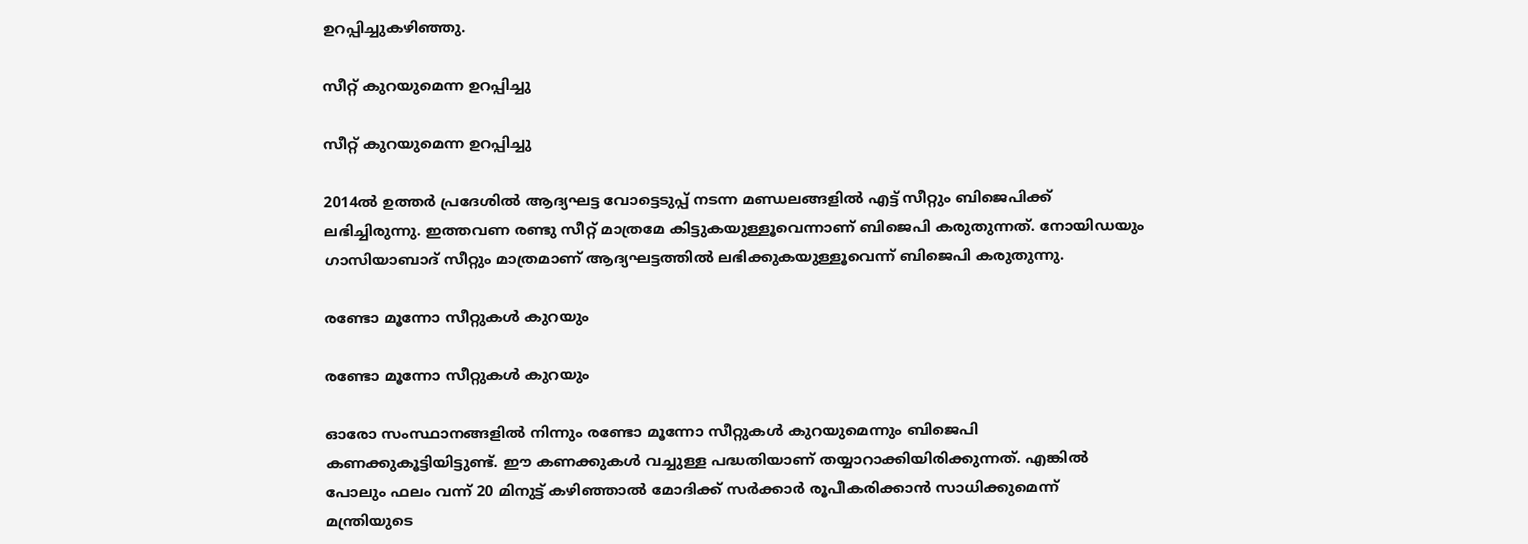ഉറപ്പിച്ചുകഴിഞ്ഞു.

സീറ്റ് കുറയുമെന്ന ഉറപ്പിച്ചു

സീറ്റ് കുറയുമെന്ന ഉറപ്പിച്ചു

2014ല്‍ ഉത്തര്‍ പ്രദേശില്‍ ആദ്യഘട്ട വോട്ടെടുപ്പ് നടന്ന മണ്ഡലങ്ങളില്‍ എട്ട് സീറ്റും ബിജെപിക്ക് ലഭിച്ചിരുന്നു. ഇത്തവണ രണ്ടു സീറ്റ് മാത്രമേ കിട്ടുകയുള്ളൂവെന്നാണ് ബിജെപി കരുതുന്നത്. നോയിഡയും ഗാസിയാബാദ് സീറ്റും മാത്രമാണ് ആദ്യഘട്ടത്തില്‍ ലഭിക്കുകയുള്ളൂവെന്ന് ബിജെപി കരുതുന്നു.

രണ്ടോ മൂന്നോ സീറ്റുകള്‍ കുറയും

രണ്ടോ മൂന്നോ സീറ്റുകള്‍ കുറയും

ഓരോ സംസ്ഥാനങ്ങളില്‍ നിന്നും രണ്ടോ മൂന്നോ സീറ്റുകള്‍ കുറയുമെന്നും ബിജെപി കണക്കുകൂട്ടിയിട്ടുണ്ട്. ഈ കണക്കുകള്‍ വച്ചുള്ള പദ്ധതിയാണ് തയ്യാറാക്കിയിരിക്കുന്നത്. എങ്കില്‍ പോലും ഫലം വന്ന് 20 മിനുട്ട് കഴിഞ്ഞാല്‍ മോദിക്ക് സര്‍ക്കാര്‍ രൂപീകരിക്കാന്‍ സാധിക്കുമെന്ന് മന്ത്രിയുടെ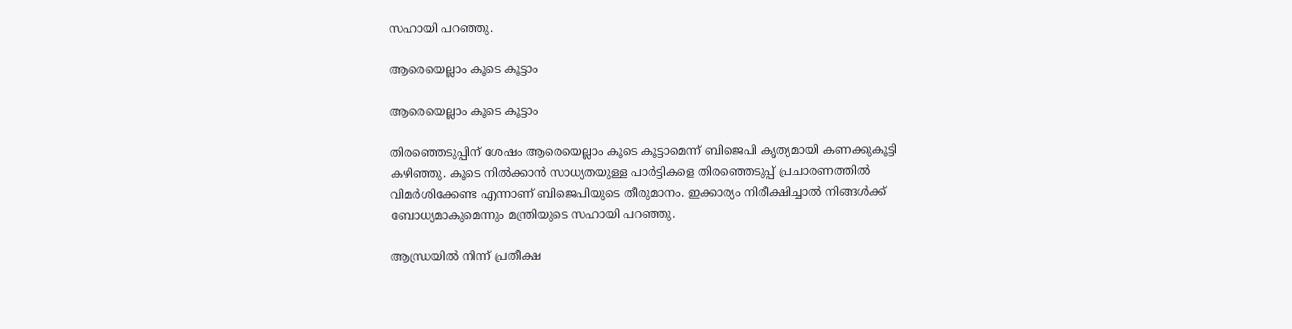സഹായി പറഞ്ഞു.

ആരെയെല്ലാം കൂടെ കൂട്ടാം

ആരെയെല്ലാം കൂടെ കൂട്ടാം

തിരഞ്ഞെടുപ്പിന് ശേഷം ആരെയെല്ലാം കൂടെ കൂട്ടാമെന്ന് ബിജെപി കൃത്യമായി കണക്കുകൂട്ടി കഴിഞ്ഞു. കൂടെ നില്‍ക്കാന്‍ സാധ്യതയുള്ള പാര്‍ട്ടികളെ തിരഞ്ഞെടുപ്പ് പ്രചാരണത്തില്‍ വിമര്‍ശിക്കേണ്ട എന്നാണ് ബിജെപിയുടെ തീരുമാനം. ഇക്കാര്യം നിരീക്ഷിച്ചാല്‍ നിങ്ങള്‍ക്ക് ബോധ്യമാകുമെന്നും മന്ത്രിയുടെ സഹായി പറഞ്ഞു.

ആന്ധ്രയില്‍ നിന്ന് പ്രതീക്ഷ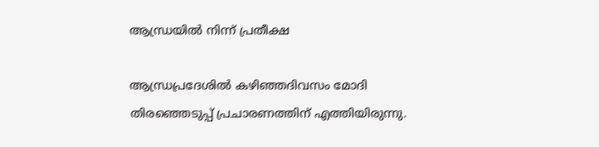ആന്ധ്രയില്‍ നിന്ന് പ്രതീക്ഷ

ആന്ധ്രപ്രദേശില്‍ കഴിഞ്ഞദിവസം മോദി തിരഞ്ഞെടുപ്പ് പ്രചാരണത്തിന് എത്തിയിരുന്നു.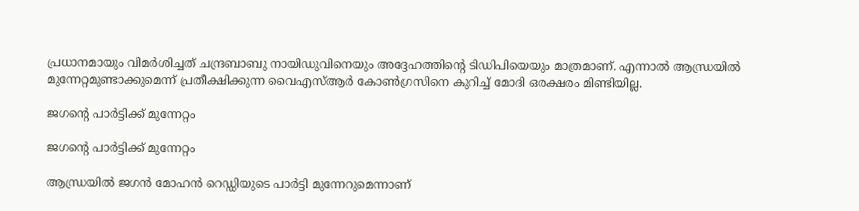പ്രധാനമായും വിമര്‍ശിച്ചത് ചന്ദ്രബാബു നായിഡുവിനെയും അദ്ദേഹത്തിന്റെ ടിഡിപിയെയും മാത്രമാണ്. എന്നാല്‍ ആന്ധ്രയില്‍ മുന്നേറ്റമുണ്ടാക്കുമെന്ന് പ്രതീക്ഷിക്കുന്ന വൈഎസ്ആര്‍ കോണ്‍ഗ്രസിനെ കുറിച്ച് മോദി ഒരക്ഷരം മിണ്ടിയില്ല.

ജഗന്റെ പാര്‍ട്ടിക്ക് മുന്നേറ്റം

ജഗന്റെ പാര്‍ട്ടിക്ക് മുന്നേറ്റം

ആന്ധ്രയില്‍ ജഗന്‍ മോഹന്‍ റെഡ്ഡിയുടെ പാര്‍ട്ടി മുന്നേറുമെന്നാണ്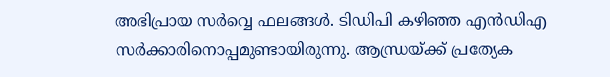അഭിപ്രായ സര്‍വ്വെ ഫലങ്ങള്‍. ടിഡിപി കഴിഞ്ഞ എന്‍ഡിഎ സര്‍ക്കാരിനൊപ്പമുണ്ടായിരുന്നു. ആന്ധ്രയ്ക്ക് പ്രത്യേക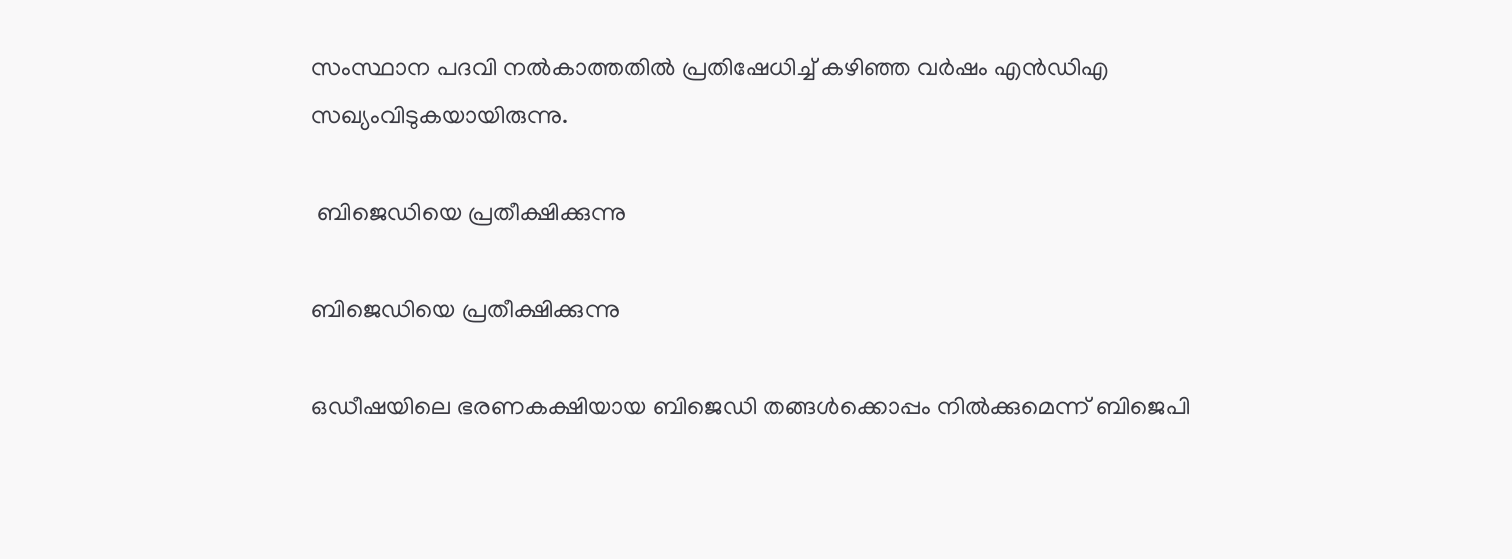സംസ്ഥാന പദവി നല്‍കാത്തതില്‍ പ്രതിഷേധിച്ച് കഴിഞ്ഞ വര്‍ഷം എന്‍ഡിഎ സഖ്യംവിടുകയായിരുന്നു.

 ബിജെഡിയെ പ്രതീക്ഷിക്കുന്നു

ബിജെഡിയെ പ്രതീക്ഷിക്കുന്നു

ഒഡീഷയിലെ ഭരണകക്ഷിയായ ബിജെഡി തങ്ങള്‍ക്കൊപ്പം നില്‍ക്കുമെന്ന് ബിജെപി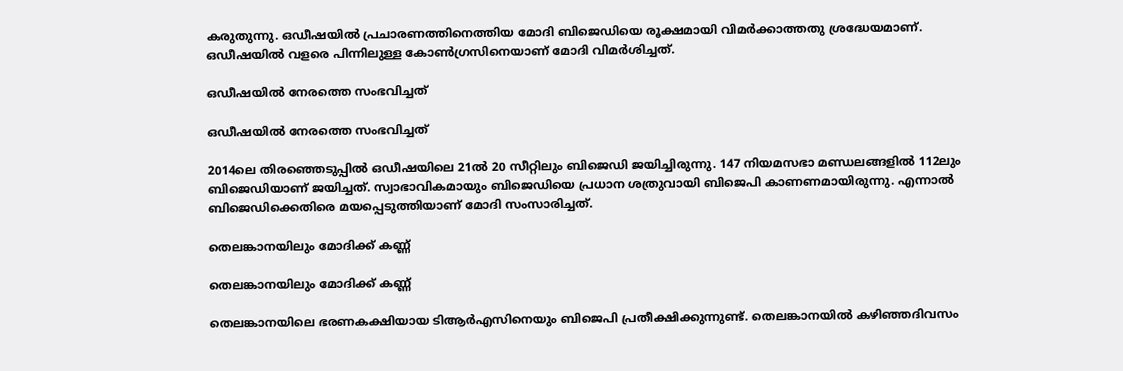കരുതുന്നു. ഒഡീഷയില്‍ പ്രചാരണത്തിനെത്തിയ മോദി ബിജെഡിയെ രൂക്ഷമായി വിമര്‍ക്കാത്തതു ശ്രദ്ധേയമാണ്. ഒഡീഷയില്‍ വളരെ പിന്നിലുള്ള കോണ്‍ഗ്രസിനെയാണ് മോദി വിമര്‍ശിച്ചത്.

ഒഡീഷയില്‍ നേരത്തെ സംഭവിച്ചത്

ഒഡീഷയില്‍ നേരത്തെ സംഭവിച്ചത്

2014ലെ തിരഞ്ഞെടുപ്പില്‍ ഒഡീഷയിലെ 21ല്‍ 20 സീറ്റിലും ബിജെഡി ജയിച്ചിരുന്നു. 147 നിയമസഭാ മണ്ഡലങ്ങളില്‍ 112ലും ബിജെഡിയാണ് ജയിച്ചത്. സ്വാഭാവികമായും ബിജെഡിയെ പ്രധാന ശത്രുവായി ബിജെപി കാണണമായിരുന്നു. എന്നാല്‍ ബിജെഡിക്കെതിരെ മയപ്പെടുത്തിയാണ് മോദി സംസാരിച്ചത്.

തെലങ്കാനയിലും മോദിക്ക് കണ്ണ്

തെലങ്കാനയിലും മോദിക്ക് കണ്ണ്

തെലങ്കാനയിലെ ഭരണകക്ഷിയായ ടിആര്‍എസിനെയും ബിജെപി പ്രതീക്ഷിക്കുന്നുണ്ട്. തെലങ്കാനയില്‍ കഴിഞ്ഞദിവസം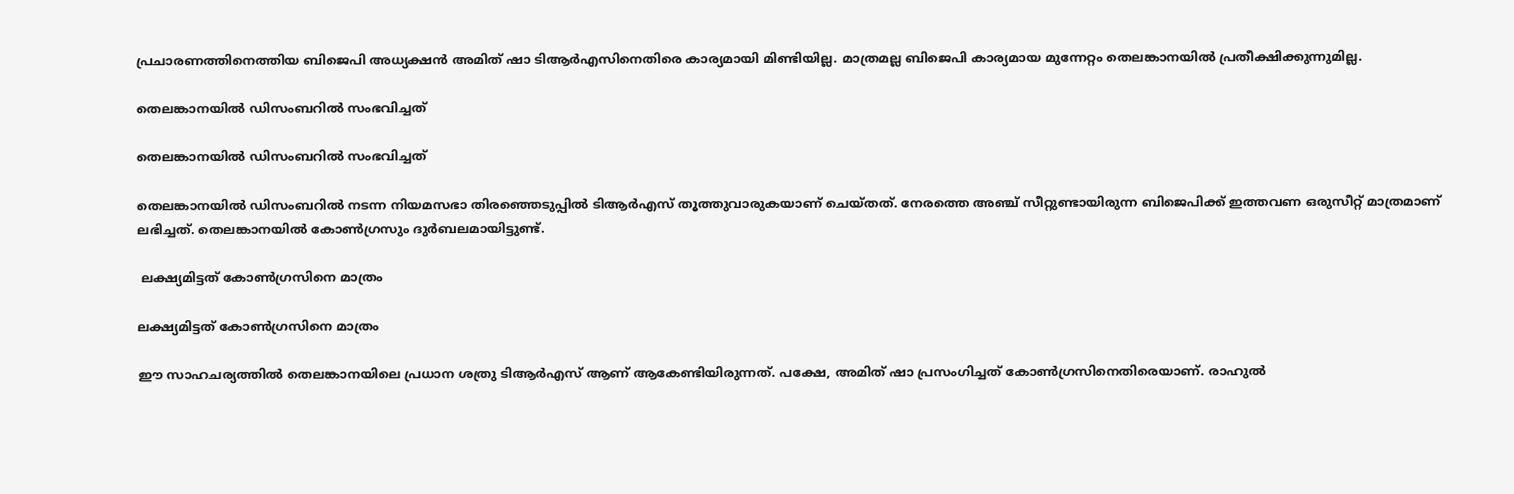പ്രചാരണത്തിനെത്തിയ ബിജെപി അധ്യക്ഷന്‍ അമിത് ഷാ ടിആര്‍എസിനെതിരെ കാര്യമായി മിണ്ടിയില്ല. മാത്രമല്ല ബിജെപി കാര്യമായ മുന്നേറ്റം തെലങ്കാനയില്‍ പ്രതീക്ഷിക്കുന്നുമില്ല.

തെലങ്കാനയില്‍ ഡിസംബറില്‍ സംഭവിച്ചത്

തെലങ്കാനയില്‍ ഡിസംബറില്‍ സംഭവിച്ചത്

തെലങ്കാനയില്‍ ഡിസംബറില്‍ നടന്ന നിയമസഭാ തിരഞ്ഞെടുപ്പില്‍ ടിആര്‍എസ് തൂത്തുവാരുകയാണ് ചെയ്തത്. നേരത്തെ അഞ്ച് സീറ്റുണ്ടായിരുന്ന ബിജെപിക്ക് ഇത്തവണ ഒരുസീറ്റ് മാത്രമാണ് ലഭിച്ചത്. തെലങ്കാനയില്‍ കോണ്‍ഗ്രസും ദുര്‍ബലമായിട്ടുണ്ട്.

 ലക്ഷ്യമിട്ടത് കോണ്‍ഗ്രസിനെ മാത്രം

ലക്ഷ്യമിട്ടത് കോണ്‍ഗ്രസിനെ മാത്രം

ഈ സാഹചര്യത്തില്‍ തെലങ്കാനയിലെ പ്രധാന ശത്രു ടിആര്‍എസ് ആണ് ആകേണ്ടിയിരുന്നത്. പക്ഷേ, അമിത് ഷാ പ്രസംഗിച്ചത് കോണ്‍ഗ്രസിനെതിരെയാണ്. രാഹുല്‍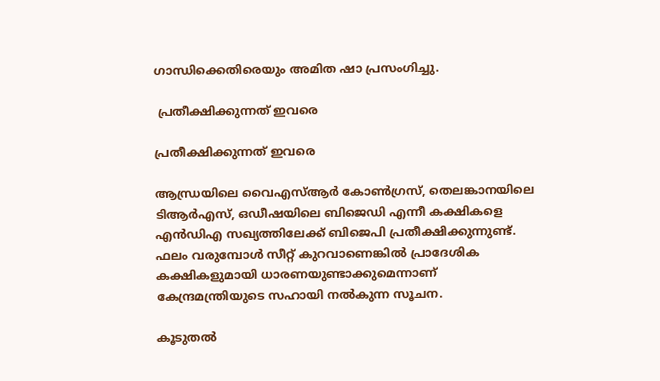ഗാന്ധിക്കെതിരെയും അമിത ഷാ പ്രസംഗിച്ചു.

 പ്രതീക്ഷിക്കുന്നത് ഇവരെ

പ്രതീക്ഷിക്കുന്നത് ഇവരെ

ആന്ധ്രയിലെ വൈഎസ്ആര്‍ കോണ്‍ഗ്രസ്, തെലങ്കാനയിലെ ടിആര്‍എസ്, ഒഡീഷയിലെ ബിജെഡി എന്നീ കക്ഷികളെ എന്‍ഡിഎ സഖ്യത്തിലേക്ക് ബിജെപി പ്രതീക്ഷിക്കുന്നുണ്ട്. ഫലം വരുമ്പോള്‍ സീറ്റ് കുറവാണെങ്കില്‍ പ്രാദേശിക കക്ഷികളുമായി ധാരണയുണ്ടാക്കുമെന്നാണ് കേന്ദ്രമന്ത്രിയുടെ സഹായി നല്‍കുന്ന സൂചന.

കൂടുതല്‍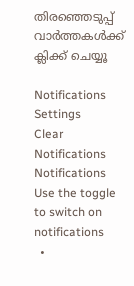തിരഞ്ഞെടുപ്പ് വാര്‍ത്തകള്‍ക്ക് ക്ലിക്ക് ചെയ്യൂ

Notifications
Settings
Clear Notifications
Notifications
Use the toggle to switch on notifications
  •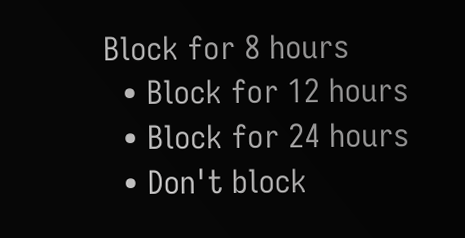Block for 8 hours
  • Block for 12 hours
  • Block for 24 hours
  • Don't block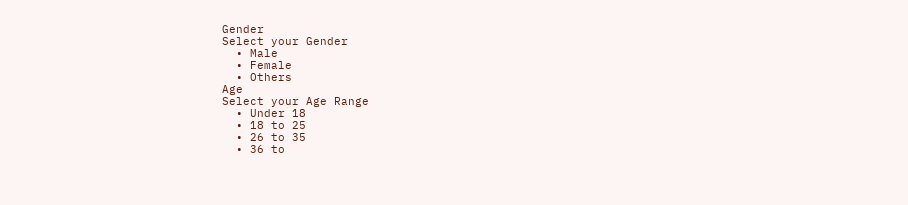Gender
Select your Gender
  • Male
  • Female
  • Others
Age
Select your Age Range
  • Under 18
  • 18 to 25
  • 26 to 35
  • 36 to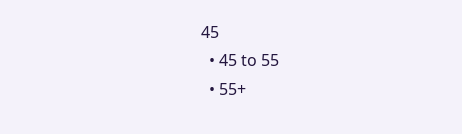45
  • 45 to 55
  • 55+